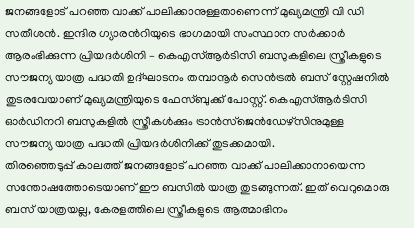ജനങ്ങളോട് പറഞ്ഞ വാക്ക് പാലിക്കാനുള്ളതാണെന്ന് മുഖ്യമന്ത്രി വി ഡി സതീശൻ. ഇന്ദിര ഗ്യാരൻറിയുടെ ഭാഗമായി സംസ്ഥാന സർക്കാർ ആരംഭിക്കുന്ന പ്രിയദർശിനി – കെഎസ്ആർടിസി ബസുകളിലെ സ്ത്രീകളുടെ സൗജന്യ യാത്ര പദ്ധതി ഉദ്ഘാടനം തമ്പാനൂർ സെൻട്രൽ ബസ് സ്റ്റേഷനിൽ തുടരവേയാണ് മുഖ്യമന്ത്രിയുടെ ഫേസ്ബുക്ക് പോസ്റ്റ്. കെഎസ്ആർടിസി ഓർഡിനറി ബസുകളിൽ സ്ത്രീകൾക്കും ട്രാൻസ്ജെൻഡേഴ്സിനുമുള്ള സൗജന്യ യാത്ര പദ്ധതി പ്രിയദർശിനിക്ക് തുടക്കമായി.
തിരഞ്ഞെടുപ്പ് കാലത്ത് ജനങ്ങളോട് പറഞ്ഞ വാക്ക് പാലിക്കാനായെന്ന സന്തോഷത്തോടെയാണ് ഈ ബസിൽ യാത്ര തുടങ്ങുന്നത്. ഇത് വെറുമൊരു ബസ് യാത്രയല്ല, കേരളത്തിലെ സ്ത്രീകളുടെ ആത്മാഭിനം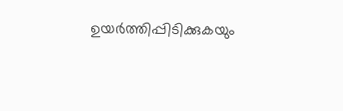ഉയർത്തിപ്പിടിക്കുകയും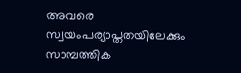അവരെ സ്വയംപര്യാപ്തതയിലേക്കും സാമ്പത്തിക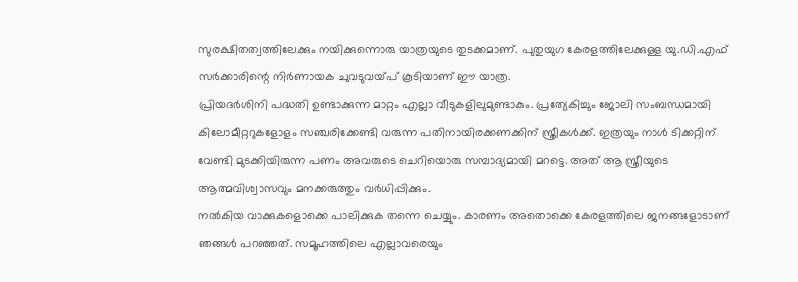സുരക്ഷിതത്വത്തിലേക്കും നയിക്കുന്നൊരു യാത്രയുടെ തുടക്കമാണ്. പുതുയുഗ കേരളത്തിലേക്കുള്ള യു.ഡി.എഫ് സർക്കാരിന്റെ നിർണായക ചുവടുവയ്പ് കൂടിയാണ് ഈ യാത്ര.
പ്രിയദർശിനി പദ്ധതി ഉണ്ടാക്കുന്ന മാറ്റം എല്ലാ വീടുകളിലുമുണ്ടാകും. പ്രത്യേകിച്ചും ജോലി സംബന്ധമായി കിലോമീറ്ററുകളോളം സഞ്ചരിക്കേണ്ടി വരുന്ന പതിനായിരക്കണക്കിന് സ്ത്രീകൾക്ക്. ഇത്രയും നാൾ ടിക്കറ്റിന് വേണ്ടി മുടക്കിയിരുന്ന പണം അവരുടെ ചെറിയൊരു സമ്പാദ്യമായി മറട്ടെ. അത് ആ സ്ത്രീയുടെ ആത്മവിശ്വാസവും മനക്കരുത്തും വർധിപ്പിക്കും.
നൽകിയ വാക്കുകളൊക്കെ പാലിക്കുക തന്നെ ചെയ്യും. കാരണം അതൊക്കെ കേരളത്തിലെ ജനങ്ങളോടാണ് ഞങ്ങൾ പറഞ്ഞത്. സമൂഹത്തിലെ എല്ലാവരെയും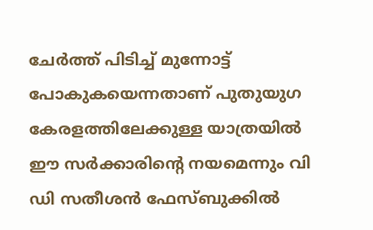ചേർത്ത് പിടിച്ച് മുന്നോട്ട് പോകുകയെന്നതാണ് പുതുയുഗ കേരളത്തിലേക്കുള്ള യാത്രയിൽ ഈ സർക്കാരിന്റെ നയമെന്നും വി ഡി സതീശൻ ഫേസ്ബുക്കിൽ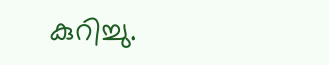കുറിച്ചു.